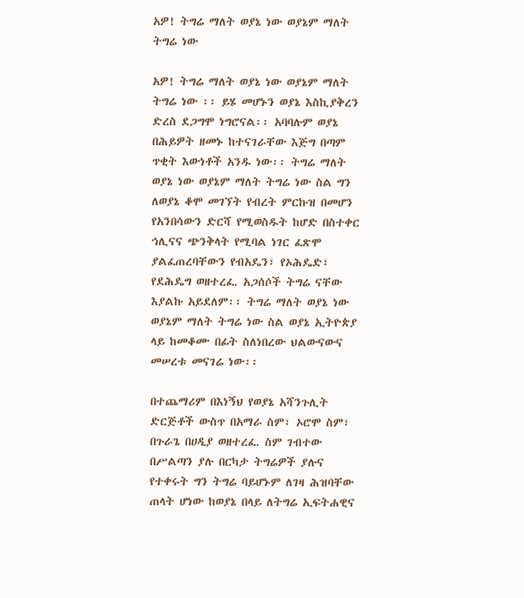አዎ! ትግሬ ማለት ወያኔ ነው ወያኔም ማለት ትግሬ ነው

አዎ! ትግሬ ማለት ወያኔ ነው ወያኔም ማለት ትግሬ ነው ፡፡ ይሄ መሆኑን ወያኔ እስኪያቅረን ድረስ ደጋግሞ ነግሮናል፡፡ አባባሉም ወያኔ በሕይዎት ዘመኑ ከተናገራቸው እጅግ በጣም ጥቂት እውነቶች አንዱ ነው፡፡ ትግሬ ማለት ወያኔ ነው ወያኔም ማለት ትግሬ ነው ስል ግን ለወያኔ ቆሞ መገኘት የብረት ምርኩዝ በመሆን የአንበሳውን ድርሻ የሚወስዱት ከሆድ በስተቀር ኅሊናና ጭንቅላት የሚባል ነገር ፈጽሞ ያልፈጠረባቸውን የብአዴን፣ የኦሕዴድ፣ የደሕዴግ ወዘተረፈ. አጋሰሶች ትግሬ ናቸው እያልኩ አይደለም፡፡ ትግሬ ማለት ወያኔ ነው ወያኔም ማለት ትግሬ ነው ስል ወያኔ ኢትዮጵያ ላይ ከመቆሙ በፊት ስለነበረው ህልውናውና መሠረቱ መናገሬ ነው፡፡

በተጨማሪም በእነኝህ የወያኔ አሻንጉሊት ድርጅቶች ውስጥ በአማራ ስም፣ ኦሮሞ ስም፣ በጉራጌ በሀዲያ ወዘተረፈ. ስም ገብተው በሥልጣን ያሉ በርካታ ትግሬዎች ያሉና የተቀሩት ግን ትግሬ ባይሆኑም ለገዛ ሕዝባቸው ጠላት ሆነው ከወያኔ በላይ ለትግሬ ኢፍትሐዊና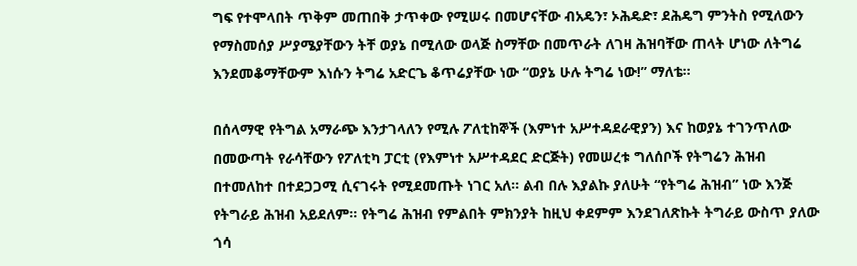ግፍ የተሞላበት ጥቅም መጠበቅ ታጥቀው የሚሠሩ በመሆናቸው ብአዴን፣ ኦሕዴድ፣ ደሕዴግ ምንትስ የሚለውን የማስመሰያ ሥያሜያቸውን ትቸ ወያኔ በሚለው ወላጅ ስማቸው በመጥራት ለገዛ ሕዝባቸው ጠላት ሆነው ለትግሬ እንደመቆማቸውም እነሱን ትግሬ አድርጌ ቆጥሬያቸው ነው “ወያኔ ሁሉ ትግሬ ነው!” ማለቴ፡፡

በሰላማዊ የትግል አማራጭ እንታገላለን የሚሉ ፖለቲከኞች (እምነተ አሥተዳደራዊያን) እና ከወያኔ ተገንጥለው በመውጣት የራሳቸውን የፖለቲካ ፓርቲ (የእምነተ አሥተዳደር ድርጅት) የመሠረቱ ግለሰቦች የትግሬን ሕዝብ በተመለከተ በተደጋጋሚ ሲናገሩት የሚደመጡት ነገር አለ፡፡ ልብ በሉ እያልኩ ያለሁት “የትግሬ ሕዝብ” ነው እንጅ የትግራይ ሕዝብ አይደለም፡፡ የትግሬ ሕዝብ የምልበት ምክንያት ከዚህ ቀደምም እንደገለጽኩት ትግራይ ውስጥ ያለው ጎሳ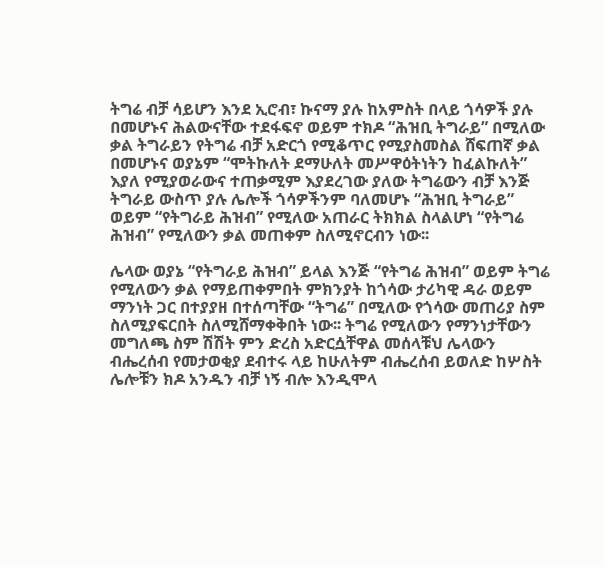ትግሬ ብቻ ሳይሆን እንደ ኢሮብ፣ ኩናማ ያሉ ከአምስት በላይ ጎሳዎች ያሉ በመሆኑና ሕልውናቸው ተደፋፍኖ ወይም ተክዶ “ሕዝቢ ትግራይ” በሚለው ቃል ትግራይን የትግሬ ብቻ አድርጎ የሚቆጥር የሚያስመስል ሸፍጠኛ ቃል በመሆኑና ወያኔም “ሞትኩለት ደማሁለት መሥዋዕትነትን ከፈልኩለት” እያለ የሚያወራውና ተጠቃሚም እያደረገው ያለው ትግሬውን ብቻ እንጅ ትግራይ ውስጥ ያሉ ሌሎች ጎሳዎችንም ባለመሆኑ “ሕዝቢ ትግራይ” ወይም “የትግራይ ሕዝብ” የሚለው አጠራር ትክክል ስላልሆነ “የትግሬ ሕዝብ” የሚለውን ቃል መጠቀም ስለሚኖርብን ነው፡፡

ሌላው ወያኔ “የትግራይ ሕዝብ” ይላል እንጅ “የትግሬ ሕዝብ” ወይም ትግሬ የሚለውን ቃል የማይጠቀምበት ምክንያት ከጎሳው ታሪካዊ ዳራ ወይም ማንነት ጋር በተያያዘ በተሰጣቸው “ትግሬ” በሚለው የጎሳው መጠሪያ ስም ስለሚያፍርበት ስለሚሸማቀቅበት ነው፡፡ ትግሬ የሚለውን የማንነታቸውን መግለጫ ስም ሽሽት ምን ድረስ አድርሷቸዋል መሰላቹህ ሌላውን ብሔረሰብ የመታወቂያ ደብተሩ ላይ ከሁለትም ብሔረሰብ ይወለድ ከሦስት ሌሎቹን ክዶ አንዱን ብቻ ነኝ ብሎ እንዲሞላ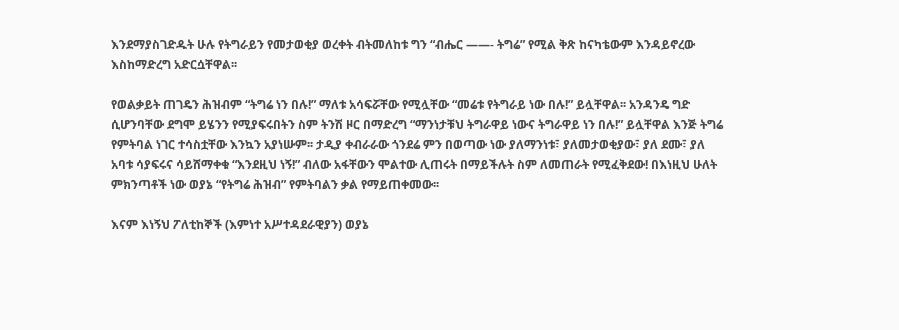እንደማያስገድዱት ሁሉ የትግራይን የመታወቂያ ወረቀት ብትመለከቱ ግን “ብሔር ——- ትግሬ” የሚል ቅጽ ከናካቴውም እንዳይኖረው እስከማድረግ አድርሷቸዋል፡፡

የወልቃይት ጠገዴን ሕዝብም “ትግሬ ነን በሉ!” ማለቱ አሳፍሯቸው የሚሏቸው “መሬቱ የትግራይ ነው በሉ!” ይሏቸዋል፡፡ አንዳንዴ ግድ ሲሆንባቸው ደግሞ ይሄንን የሚያፍሩበትን ስም ትንሽ ዞር በማድረግ “ማንነታቹህ ትግራዋይ ነውና ትግራዋይ ነን በሉ!” ይሏቸዋል እንጅ ትግሬ የምትባል ነገር ተሳስቷቸው እንኳን አያነሡም፡፡ ታዲያ ቀብራራው ጎንደሬ ምን በወጣው ነው ያለማንነቱ፣ ያለመታወቂያው፣ ያለ ደሙ፣ ያለ አባቱ ሳያፍሩና ሳይሸማቀቁ “እንደዚህ ነኝ!” ብለው አፋቸውን ሞልተው ሊጠሩት በማይችሉት ስም ለመጠራት የሚፈቅደው! በእነዚህ ሁለት ምክንጣቶች ነው ወያኔ “የትግሬ ሕዝብ” የምትባልን ቃል የማይጠቀመው፡፡

እናም እነኝህ ፖለቲከኞች (እምነተ አሥተዳደራዊያን) ወያኔ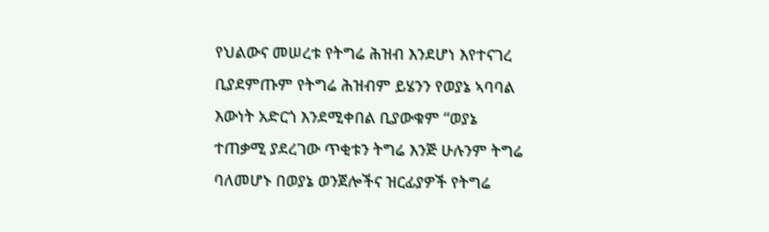የህልውና መሠረቱ የትግሬ ሕዝብ እንደሆነ እየተናገረ ቢያደምጡም የትግሬ ሕዝብም ይሄንን የወያኔ ኣባባል እውነት አድርጎ እንደሚቀበል ቢያውቁም “ወያኔ ተጠቃሚ ያደረገው ጥቂቱን ትግሬ እንጅ ሁሉንም ትግሬ ባለመሆኑ በወያኔ ወንጀሎችና ዝርፊያዎች የትግሬ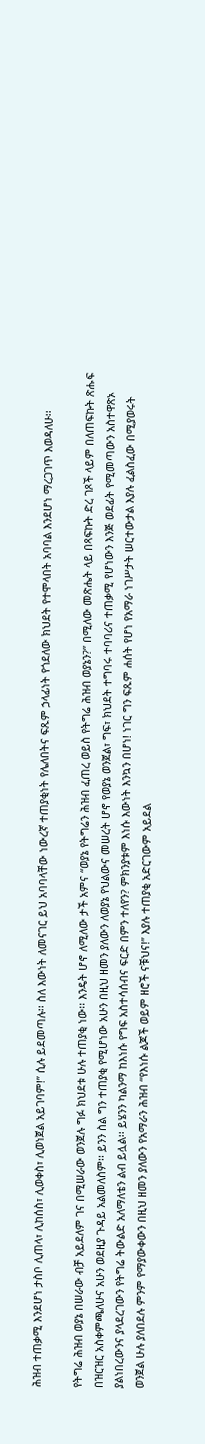ሕዝብ ተጠቃሚ እንደሆነ ታስቦ ሊጠላ፣ ሊከሰስ፣ ሊወቀስ፣ ሊወነጀል አይገባም!” ሲሉ ይደመጣሉ፡፡ ስለ እውነት ለመናገር ይህ አባባላቸው ነውረኛ ተጠያቂነት የሌለበትና ፍጹም ኃላፊነት የጎደለው ክህደት የተሞላበት አባባል እንደሆነ ማረጋገጥ እወዳለሁ፡፡

የትግሬ ሕዝብ ወያኔ በሠራው ብቻ አይደለም ገና በሚሠራው ወንጀሉ ግፉ ክህደቱ ሁሉ ተጠያቂ ነው፡፡ እንዴት ሆኖ ለሚለው ታች አምና “ወያኔ የትግሬን ሕዝብ ፈጠረ ወይስ የትግሬ ሕዝብ ወያኔን?” በሚለው መጽሔት ላይ በጻፍኩት ድረ ገጾች ላይም በለጠፍኩት ጽሑፍ በዝርዝር አስቀምጫለሁና አሁን ወደዚያ ጉዳይ አልመለስም፡፡ ይንን ስል ግን ተጠያቂ የሚሆነው አሁን በዚህ ዘመን ያለውን ለወያኔ የህልውና መሠረት ሆኖ የወያኔ ወንጀል፣ ግፍ፣ ክህደት ተግባሩ ተባባሪና ተጠቃሚ የሆነውን እንጅ ወደፊት የሚመጣውን አስተዋጽኦ ያልነበረውንና ያላደረገውን የትግሬ ትውልድ አለማለቴን ልብ ይሏል፡፡ ይሄንን ካልንማ ከእነሱ የግፍ አስተሳሰብና ፍርድ በምን ተለየን? ምክንያቱም እነሱ እውነት እንኳን በሆነ! ነገር ግን ፍጹም ሐሰት የሆነ የአማራ ነገሥታት ሠርተውታል እያሉ ፈልስፈው በሚያወሩት ወንጀል ሁሉ ያለበደሉ ምንም የማያውቀውን በዚህ ዘመን ያለውን የአማራን ሕዝብ “የእነሱ ልጆች ወይም ዘሮች ናቹህና!” እያሉ ተጠያቂ አድርገውም አይደል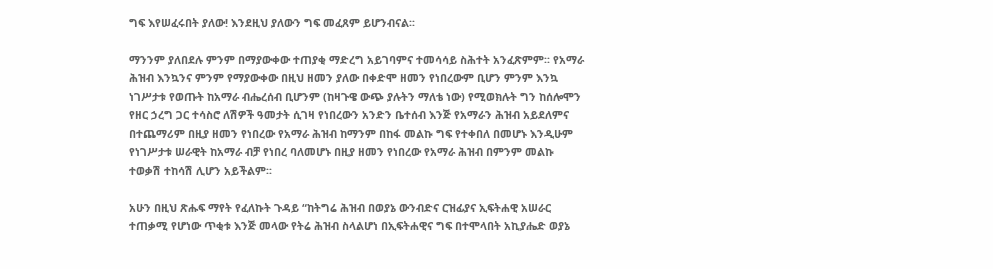ግፍ እየሠፈሩበት ያለው! እንደዚህ ያለውን ግፍ መፈጸም ይሆንብናል፡፡

ማንንም ያለበደሉ ምንም በማያውቀው ተጠያቂ ማድረግ አይገባምና ተመሳሳይ ስሕተት አንፈጽምም፡፡ የአማራ ሕዝብ እንኳንና ምንም የማያውቀው በዚህ ዘመን ያለው በቀድሞ ዘመን የነበረውም ቢሆን ምንም እንኳ ነገሥታቱ የወጡት ከአማራ ብሔረሰብ ቢሆንም (ከዛጉዌ ውጭ ያሉትን ማለቴ ነው) የሚወክሉት ግን ከሰሎሞን የዘር ኃረግ ጋር ተሳስሮ ለሽዎች ዓመታት ሲገዛ የነበረውን አንድን ቤተሰብ እንጅ የአማራን ሕዝብ አይደለምና በተጨማሪም በዚያ ዘመን የነበረው የአማራ ሕዝብ ከማንም በከፋ መልኩ ግፍ የተቀበለ በመሆኑ እንዲሁም የነገሥታቱ ሠራዊት ከአማራ ብቻ የነበረ ባለመሆኑ በዚያ ዘመን የነበረው የአማራ ሕዝብ በምንም መልኩ ተወቃሽ ተከሳሽ ሊሆን አይችልም፡፡

አሁን በዚህ ጽሑፍ ማየት የፈለኩት ጉዳይ “ከትግሬ ሕዝብ በወያኔ ውንብድና ርዝፊያና ኢፍትሐዊ አሠራር ተጠቃሚ የሆነው ጥቂቱ እንጅ መላው የትሬ ሕዝብ ስላልሆነ በኢፍትሐዊና ግፍ በተሞላበት አኪያሔድ ወያኔ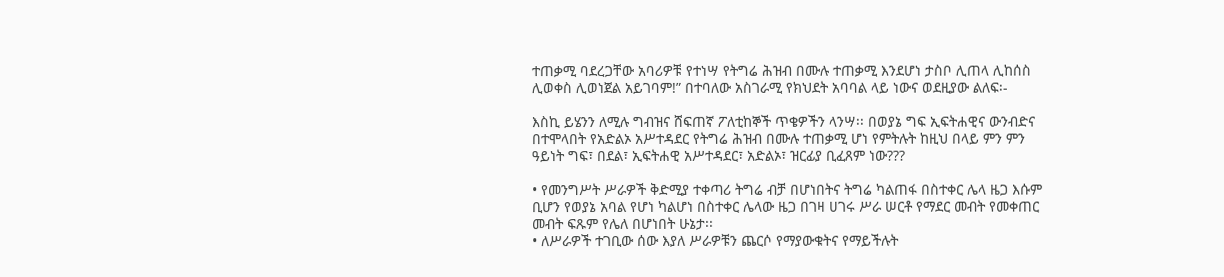ተጠቃሚ ባደረጋቸው አባሪዎቹ የተነሣ የትግሬ ሕዝብ በሙሉ ተጠቃሚ እንደሆነ ታስቦ ሊጠላ ሊከሰስ ሊወቀስ ሊወነጀል አይገባም!” በተባለው አስገራሚ የክህደት አባባል ላይ ነውና ወደዚያው ልለፍ፡-

እስኪ ይሄንን ለሚሉ ግብዝና ሸፍጠኛ ፖለቲከኞች ጥቄዎችን ላንሣ፡፡ በወያኔ ግፍ ኢፍትሐዊና ውንብድና በተሞላበት የአድልኦ አሥተዳደር የትግሬ ሕዝብ በሙሉ ተጠቃሚ ሆነ የምትሉት ከዚህ በላይ ምን ምን ዓይነት ግፍ፣ በደል፣ ኢፍትሐዊ አሥተዳደር፣ አድልኦ፣ ዝርፊያ ቢፈጸም ነው???

• የመንግሥት ሥራዎች ቅድሚያ ተቀጣሪ ትግሬ ብቻ በሆነበትና ትግሬ ካልጠፋ በስተቀር ሌላ ዜጋ እሱም ቢሆን የወያኔ አባል የሆነ ካልሆነ በስተቀር ሌላው ዜጋ በገዛ ሀገሩ ሥራ ሠርቶ የማደር መብት የመቀጠር መብት ፍጹም የሌለ በሆነበት ሁኔታ፡፡
• ለሥራዎች ተገቢው ሰው እያለ ሥራዎቹን ጨርሶ የማያውቁትና የማይችሉት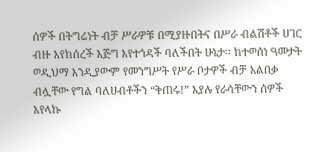ሰዎች በትግሬነት ብቻ ሥራዎቹ በሚያዙበትና በሥራ ብልሽቶች ሀገር ብዙ እየከሰረች እጅግ እየተጎዳች ባለችበት ሁኔታ፡፡ ከተወሰነ ዓመታት ወዲህማ እንዲያውም የመንግሥት የሥራ ቦታዎች ብቻ አልበቃ ብሏቸው የግል ባለሀብቶችን “ቅጠሩ!” እያሉ የራሳቸውን ሰዎች እየላኩ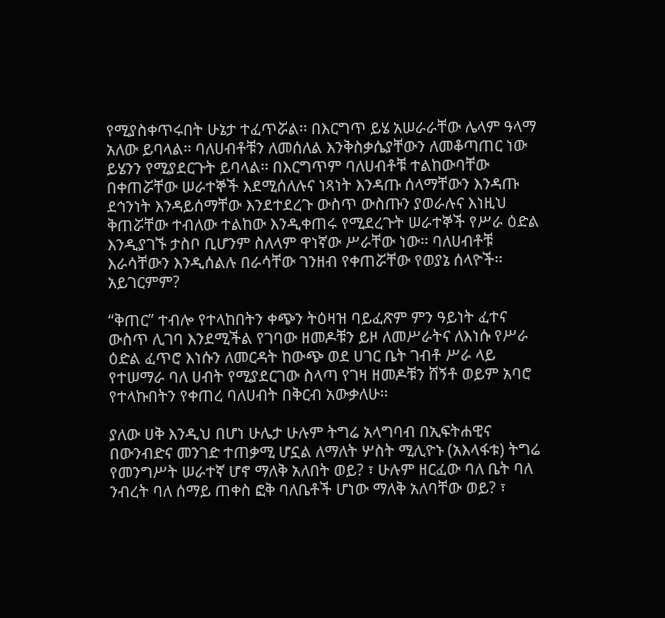የሚያስቀጥሩበት ሁኔታ ተፈጥሯል፡፡ በእርግጥ ይሄ አሠራራቸው ሌላም ዓላማ አለው ይባላል፡፡ ባለሀብቶቹን ለመሰለል እንቅስቃሴያቸውን ለመቆጣጠር ነው ይሄንን የሚያደርጉት ይባላል፡፡ በእርግጥም ባለሀብቶቹ ተልከውባቸው በቀጠሯቸው ሠራተኞች እደሚሰለሉና ነጻነት እንዳጡ ሰላማቸውን እንዳጡ ደኅንነት እንዳይሰማቸው እንደተደረጉ ውስጥ ውስጡን ያወራሉና እነዚህ ቅጠሯቸው ተብለው ተልከው እንዲቀጠሩ የሚደረጉት ሠራተኞች የሥራ ዕድል እንዲያገኙ ታስቦ ቢሆንም ስለላም ዋነኛው ሥራቸው ነው፡፡ ባለሀብቶቹ እራሳቸውን እንዲሰልሉ በራሳቸው ገንዘብ የቀጠሯቸው የወያኔ ሰላዮች፡፡ አይገርምም?

“ቅጠር” ተብሎ የተላከበትን ቀጭን ትዕዛዝ ባይፈጽም ምን ዓይነት ፈተና ውስጥ ሊገባ እንደሚችል የገባው ዘመዶቹን ይዞ ለመሥራትና ለእነሱ የሥራ ዕድል ፈጥሮ እነሱን ለመርዳት ከውጭ ወደ ሀገር ቤት ገብቶ ሥራ ላይ የተሠማራ ባለ ሀብት የሚያደርገው ስላጣ የገዛ ዘመዶቹን ሸኝቶ ወይም አባሮ የተላኩበትን የቀጠረ ባለሀብት በቅርብ አውቃለሁ፡፡

ያለው ሀቅ እንዲህ በሆነ ሁሌታ ሁሉም ትግሬ አላግባብ በኢፍትሐዊና በውንብድና መንገድ ተጠቃሚ ሆኗል ለማለት ሦስት ሚሊዮኑ (አእላፋቱ) ትግሬ የመንግሥት ሠራተኛ ሆኖ ማለቅ አለበት ወይ? ፣ ሁሉም ዘርፈው ባለ ቤት ባለ ንብረት ባለ ሰማይ ጠቀስ ፎቅ ባለቤቶች ሆነው ማለቅ አለባቸው ወይ? ፣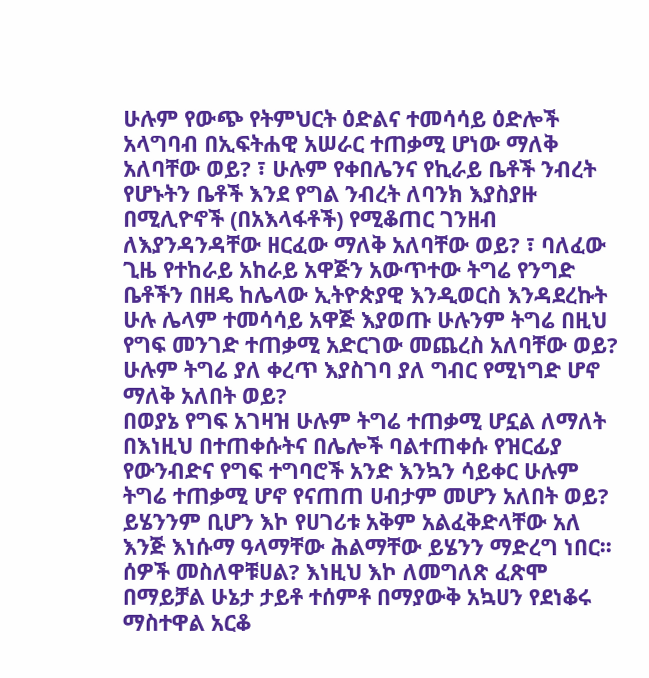ሁሉም የውጭ የትምህርት ዕድልና ተመሳሳይ ዕድሎች አላግባብ በኢፍትሐዊ አሠራር ተጠቃሚ ሆነው ማለቅ አለባቸው ወይ? ፣ ሁሉም የቀበሌንና የኪራይ ቤቶች ንብረት የሆኑትን ቤቶች እንደ የግል ንብረት ለባንክ እያስያዙ በሚሊዮኖች (በአእላፋቶች) የሚቆጠር ገንዘብ ለእያንዳንዳቸው ዘርፈው ማለቅ አለባቸው ወይ? ፣ ባለፈው ጊዜ የተከራይ አከራይ አዋጅን አውጥተው ትግሬ የንግድ ቤቶችን በዘዴ ከሌላው ኢትዮጵያዊ እንዲወርስ እንዳደረኩት ሁሉ ሌላም ተመሳሳይ አዋጅ እያወጡ ሁሉንም ትግሬ በዚህ የግፍ መንገድ ተጠቃሚ አድርገው መጨረስ አለባቸው ወይ? ሁሉም ትግሬ ያለ ቀረጥ እያስገባ ያለ ግብር የሚነግድ ሆኖ ማለቅ አለበት ወይ?
በወያኔ የግፍ አገዛዝ ሁሉም ትግሬ ተጠቃሚ ሆኗል ለማለት በእነዚህ በተጠቀሱትና በሌሎች ባልተጠቀሱ የዝርፊያ የውንብድና የግፍ ተግባሮች አንድ እንኳን ሳይቀር ሁሉም ትግሬ ተጠቃሚ ሆኖ የናጠጠ ሀብታም መሆን አለበት ወይ? ይሄንንም ቢሆን እኮ የሀገሪቱ አቅም አልፈቅድላቸው አለ እንጅ እነሱማ ዓላማቸው ሕልማቸው ይሄንን ማድረግ ነበር፡፡ ሰዎች መስለዋቹሀል? እነዚህ እኮ ለመግለጽ ፈጽሞ በማይቻል ሁኔታ ታይቶ ተሰምቶ በማያውቅ አኳሀን የደነቆሩ ማስተዋል አርቆ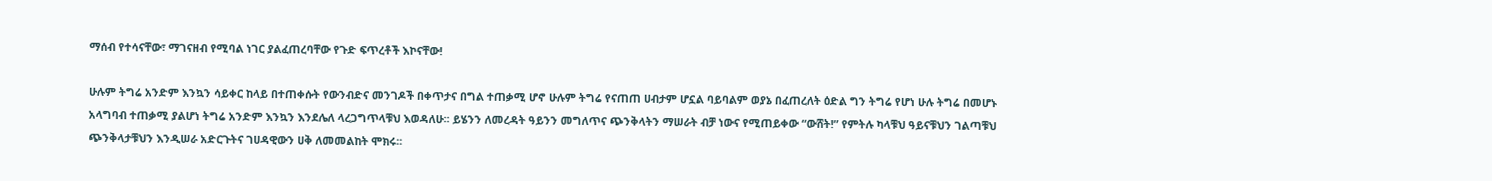ማሰብ የተሳናቸው፣ ማገናዘብ የሚባል ነገር ያልፈጠረባቸው የጉድ ፍጥረቶች እኮናቸው!

ሁሉም ትግሬ አንድም እንኳን ሳይቀር ከላይ በተጠቀሱት የውንብድና መንገዶች በቀጥታና በግል ተጠቃሚ ሆኖ ሁሉም ትግሬ የናጠጠ ሀብታም ሆኗል ባይባልም ወያኔ በፈጠረለት ዕድል ግን ትግሬ የሆነ ሁሉ ትግሬ በመሆኑ አላግባብ ተጠቃሚ ያልሆነ ትግሬ አንድም እንኳን እንደሌለ ላረጋግጥላቹህ እወዳለሁ፡፡ ይሄንን ለመረዳት ዓይንን መግለጥና ጭንቅላትን ማሠራት ብቻ ነውና የሚጠይቀው “ውሸት!” የምትሉ ካላቹህ ዓይናቹህን ገልጣቹህ ጭንቅላታቹህን እንዲሠራ አድርጉትና ገሀዳዊውን ሀቅ ለመመልከት ሞክሩ፡፡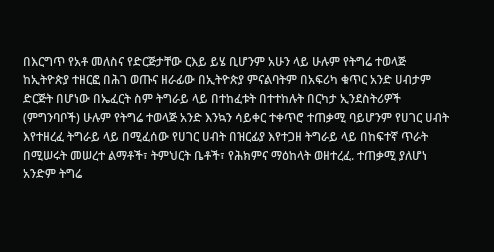በእርግጥ የአቶ መለስና የድርጅታቸው ርእይ ይሄ ቢሆንም አሁን ላይ ሁሉም የትግሬ ተወላጅ ከኢትዮጵያ ተዘርፎ በሕገ ወጡና ዘራፊው በኢትዮጵያ ምናልባትም በአፍሪካ ቁጥር አንድ ሀብታም ድርጅት በሆነው በኤፈርት ስም ትግራይ ላይ በተከፈቱት በተተከሉት በርካታ ኢንደስትሪዎች (ምግንባቦች) ሁሉም የትግሬ ተወላጅ አንድ እንኳን ሳይቀር ተቀጥሮ ተጠቃሚ ባይሆንም የሀገር ሀብት እየተዘረፈ ትግራይ ላይ በሚፈሰው የሀገር ሀብት በዝርፊያ እየተጋዘ ትግራይ ላይ በከፍተኛ ጥራት በሚሠሩት መሠረተ ልማቶች፣ ትምህርት ቤቶች፣ የሕክምና ማዕከላት ወዘተረፈ. ተጠቃሚ ያለሆነ አንድም ትግሬ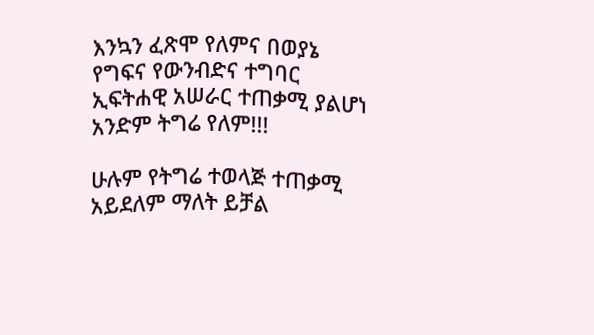እንኳን ፈጽሞ የለምና በወያኔ የግፍና የውንብድና ተግባር ኢፍትሐዊ አሠራር ተጠቃሚ ያልሆነ አንድም ትግሬ የለም!!!

ሁሉም የትግሬ ተወላጅ ተጠቃሚ አይደለም ማለት ይቻል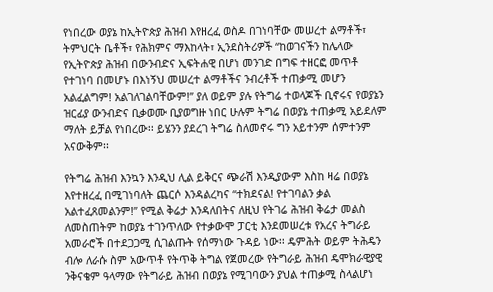የነበረው ወያኔ ከኢትዮጵያ ሕዝብ እየዘረፈ ወስዶ በገነባቸው መሠረተ ልማቶች፣ ትምህርት ቤቶች፣ የሕክምና ማእከላት፣ ኢንደስትሪዎች “ከወገናችን ከሌላው የኢትዮጵያ ሕዝብ በውንብድና ኢፍትሐዊ በሆነ መንገድ በግፍ ተዘርፎ መጥቶ የተገነባ በመሆኑ በእነኝህ መሠረተ ልማቶችና ንብረቶች ተጠቃሚ መሆን አልፈልግም! አልገለገልባቸውም!” ያለ ወይም ያሉ የትግሬ ተወላጆች ቢኖሩና የወያኔን ዝርፊያ ውንብድና ቢቃወሙ ቢያወግዙ ነበር ሁሉም ትግሬ በወያኔ ተጠቃሚ አይደለም ማለት ይቻል የነበረው፡፡ ይሄንን ያደረገ ትግሬ ስለመኖሩ ግን አይተንም ሰምተንም አናውቅም፡፡

የትግሬ ሕዝብ እንኳን እንዲህ ሊል ይቅርና ጭራሽ እንዲያውም እስከ ዛሬ በወያኔ እየተዘረፈ በሚገነባለት ጨርሶ እንዳልረካና “ተክደናል! የተገባልን ቃል አልተፈጸመልንም!” የሚል ቅሬታ እንዳለበትና ለዚህ የትገሬ ሕዝብ ቅሬታ መልስ ለመስጠትም ከወያኔ ተገንጥለው የተቃውሞ ፓርቲ እንደመሠረቱ የአረና ትግራይ አመራሮች በተደጋጋሚ ሲገልጡት የሰማነው ጉዳይ ነው፡፡ ዴምሕት ወይም ትሕዴን ብሎ ለራሱ ስም አውጥቶ የትጥቅ ትግል የጀመረው የትግራይ ሕዝብ ዴሞክራዊያዊ ንቅናቄም ዓላማው የትግራይ ሕዝብ በወያኔ የሚገባውን ያህል ተጠቃሚ ስላልሆነ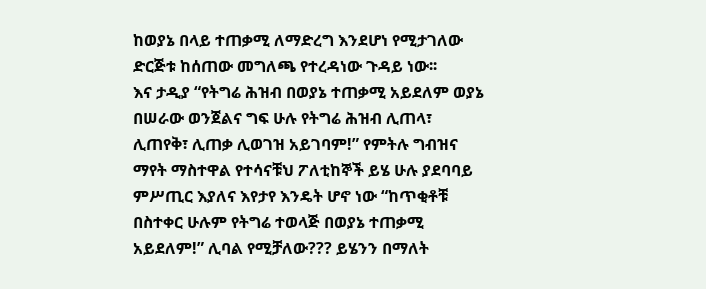ከወያኔ በላይ ተጠቃሚ ለማድረግ እንደሆነ የሚታገለው ድርጅቱ ከሰጠው መግለጫ የተረዳነው ጉዳይ ነው፡፡
እና ታዲያ “የትግሬ ሕዝብ በወያኔ ተጠቃሚ አይደለም ወያኔ በሠራው ወንጀልና ግፍ ሁሉ የትግሬ ሕዝብ ሊጠላ፣ ሊጠየቅ፣ ሊጠቃ ሊወገዝ አይገባም!” የምትሉ ግብዝና ማየት ማስተዋል የተሳናቹህ ፖለቲከኞች ይሄ ሁሉ ያደባባይ ምሥጢር እያለና እየታየ እንዴት ሆኖ ነው “ከጥቂቶቹ በስተቀር ሁሉም የትግሬ ተወላጅ በወያኔ ተጠቃሚ አይደለም!” ሊባል የሚቻለው??? ይሄንን በማለት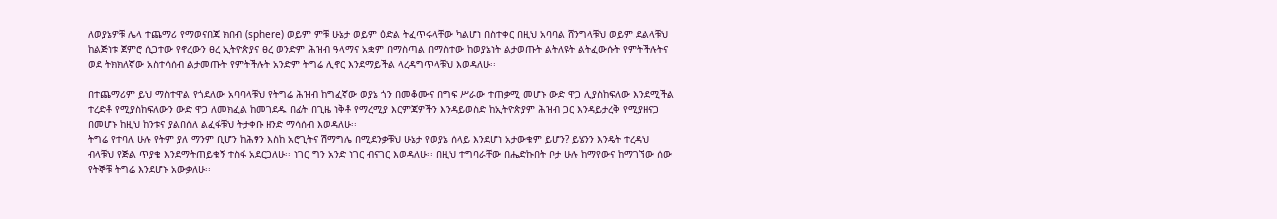ለወያኔዎቹ ሌላ ተጨማሪ የማወናበጃ ክበብ (sphere) ወይም ምቹ ሁኔታ ወይም ዕድል ትፈጥሩላቸው ካልሆነ በስተቀር በዚህ አባባል ሸንግላቹህ ወይም ደልላቹህ ከልጅነቱ ጀምሮ ሲጋተው የኖረውን ፀረ ኢትዮጵያና ፀረ ወንድም ሕዝብ ዓላማና አቋም በማስጣል በማስተው ከወያኔነት ልታወጡት ልትለዩት ልትፈውሱት የምትችሉትና ወደ ትክክለኛው አስተሳሰብ ልታመጡት የምትችሉት አንድም ትግሬ ሊኖር እንደማይችል ላረዳግጥላቹህ እወዳለሁ፡፡

በተጨማሪም ይህ ማስተዋል የጎደለው አባባላቹህ የትግሬ ሕዝብ ከግፈኛው ወያኔ ጎን በመቆሙና በግፍ ሥራው ተጠቃሚ መሆኑ ውድ ዋጋ ሊያስከፍለው እንደሚችል ተረድቶ የሚያስከፍለውን ውድ ዋጋ ለመክፈል ከመገደዱ በፊት በጊዜ ነቅቶ የማረሚያ እርምጃዎችን እንዳይወስድ ከኢትዮጵያም ሕዝብ ጋር እንዳይታረቅ የሚያዘናጋ በመሆኑ ከዚህ ከንቱና ያልበሰለ ልፈፋቹህ ትታቀቡ ዘንድ ማሳሰብ እወዳለሁ፡፡
ትግሬ የተባለ ሁሉ የትም ያለ ማንም ቢሆን ከሕፃን እስከ አሮጊትና ሽማግሌ በሚደንቃቹህ ሁኔታ የወያኔ ሰላይ እንደሆነ አታውቁም ይሆን? ይሄንን እንዴት ተረዳህ ብላቹህ የጅል ጥያቄ እንደማትጠይቁኝ ተስፋ አደርጋለሁ፡፡ ነገር ግን አንድ ነገር ብናገር እወዳለሁ፡፡ በዚህ ተግባራቸው በሔድኩበት ቦታ ሁሉ ከማየውና ከማገኘው ሰው የትኞቹ ትግሬ እንደሆኑ አውቃለሁ፡፡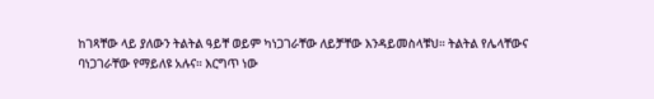ከገጻቸው ላይ ያለውን ትልትል ዓይቸ ወይም ካነጋገራቸው ለይቻቸው እንዳይመስላቹህ፡፡ ትልትል የሌላቸውና ባነጋገራቸው የማይለዩ አሉና፡፡ እርግጥ ነው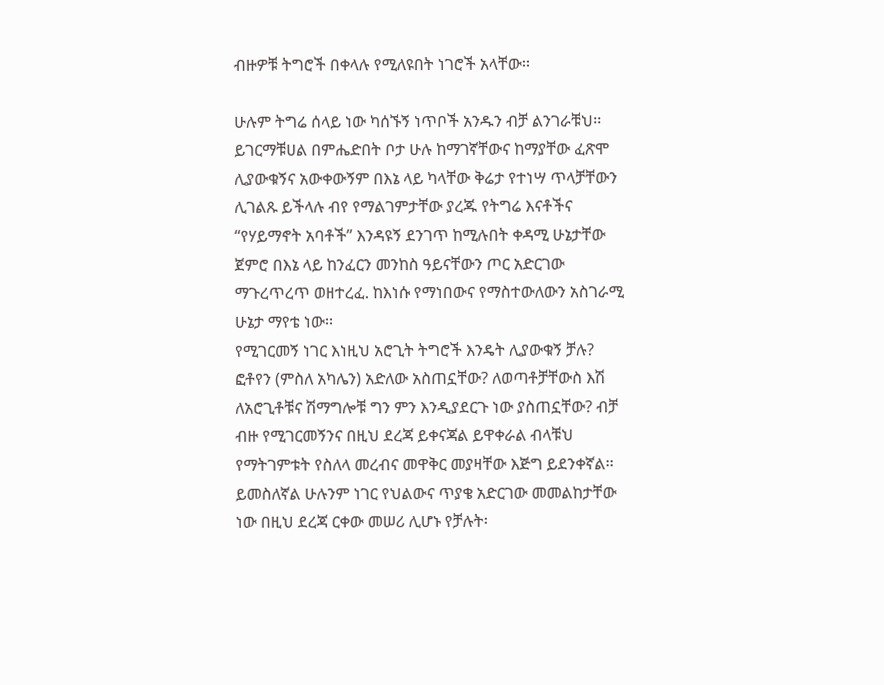ብዙዎቹ ትግሮች በቀላሉ የሚለዩበት ነገሮች አላቸው፡፡

ሁሉም ትግሬ ሰላይ ነው ካሰኙኝ ነጥቦች አንዱን ብቻ ልንገራቹህ፡፡ ይገርማቹሀል በምሔድበት ቦታ ሁሉ ከማገኛቸውና ከማያቸው ፈጽሞ ሊያውቁኝና አውቀውኝም በእኔ ላይ ካላቸው ቅሬታ የተነሣ ጥላቻቸውን ሊገልጹ ይችላሉ ብየ የማልገምታቸው ያረጁ የትግሬ እናቶችና “የሃይማኖት አባቶች” እንዳዩኝ ደንገጥ ከሚሉበት ቀዳሚ ሁኔታቸው ጀምሮ በእኔ ላይ ከንፈርን መንከስ ዓይናቸውን ጦር አድርገው ማጉረጥረጥ ወዘተረፈ. ከእነሱ የማነበውና የማስተውለውን አስገራሚ ሁኔታ ማየቴ ነው፡፡
የሚገርመኝ ነገር እነዚህ አሮጊት ትግሮች እንዴት ሊያውቁኝ ቻሉ? ፎቶየን (ምስለ አካሌን) አድለው አስጠኗቸው? ለወጣቶቻቸውስ እሽ ለአሮጊቶቹና ሽማግሎቹ ግን ምን እንዲያደርጉ ነው ያስጠኗቸው? ብቻ ብዙ የሚገርመኝንና በዚህ ደረጃ ይቀናጃል ይዋቀራል ብላቹህ የማትገምቱት የስለላ መረብና መዋቅር መያዛቸው እጅግ ይደንቀኛል፡፡ ይመስለኛል ሁሉንም ነገር የህልውና ጥያቄ አድርገው መመልከታቸው ነው በዚህ ደረጃ ርቀው መሠሪ ሊሆኑ የቻሉት፡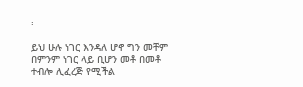፡

ይህ ሁሉ ነገር እንዳለ ሆኖ ግን መቸም በምንም ነገር ላይ ቢሆን መቶ በመቶ ተብሎ ሊፈረጅ የሚችል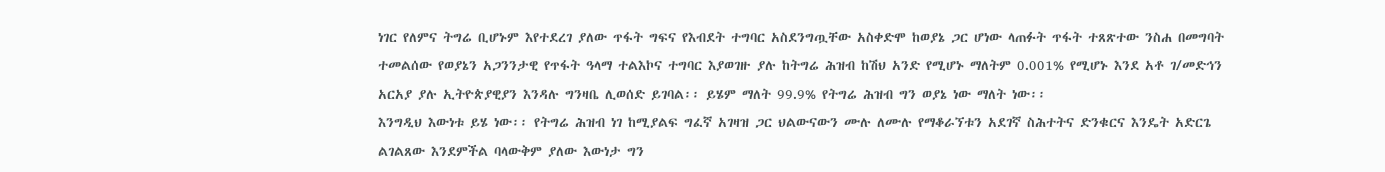ነገር የለምና ትግሬ ቢሆኑም እየተደረገ ያለው ጥፋት ግፍና የእብደት ተግባር አስደንግጧቸው አስቀድሞ ከወያኔ ጋር ሆነው ላጠፉት ጥፋት ተጸጽተው ንስሐ በመግባት ተመልሰው የወያኔን አጋንንታዊ የጥፋት ዓላማ ተልእኮና ተግባር እያወገዙ ያሉ ከትግሬ ሕዝብ ከሽህ አንድ የሚሆኑ ማለትም 0.001% የሚሆኑ እንደ አቶ ገ/መድኅን አርአያ ያሉ ኢትዮጵያዊያን እንዳሉ ግንዛቤ ሊወሰድ ይገባል፡፡ ይሄም ማለት 99.9% የትግሬ ሕዝብ ግን ወያኔ ነው ማለት ነው፡፡
እንግዲህ እውነቱ ይሄ ነው፡፡ የትግሬ ሕዝብ ነገ ከሚያልፍ ግፈኛ አገዛዝ ጋር ህልውናውን ሙሉ ለሙሉ የማቆራኘቱን አደገኛ ስሕተትና ድንቁርና እንዴት አድርጌ ልገልጸው እንደምችል ባላውቅም ያለው እውነታ ግን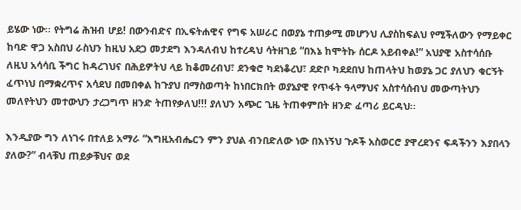ይሄው ነው፡፡ የትግሬ ሕዝብ ሆይ! በውንብድና በኢፍትሐዊና የግፍ አሠራር በወያኔ ተጠቃሚ መሆንህ ሊያስከፍልህ የሚችለውን የማይቀር ከባድ ዋጋ አስበህ ራስህን ከዚህ አደጋ መታደግ እንዳለብህ ከተረዳህ ሳትዘገይ “በእኔ ከሞትኩ ሰርዶ አይብቀል!” አህያዊ አስተሳሰቡ ለዚህ አሳሳቢ ችግር ከዳረገህና በሕይዎትህ ላይ ከቆመረብህ፣ ደንቁሮ ካደነቆረህ፣ ደድቦ ካደደበህ ከጠላትህ ከወያኔ ጋር ያለህን ቁርኝት ፈጥነህ በማቋረጥና አሳደህ በመበቀል ከጉያህ በማስወጣት ከነበርክበት ወያኔያዊ የጥፋት ዓላማህና አስተሳሰብህ መውጣትህን መለየትህን መተውህን ታረጋግጥ ዘንድ ትጠየቃለህ!!! ያለህን አጭር ጊዜ ትጠቀምበት ዘንድ ፈጣሪ ይርዳህ፡፡

እንዲያው ግን ለነገሩ በተለይ አማራ “እግዚአብሔርን ምን ያህል ብንበድለው ነው በእነኝህ ጉዶች አስወርሮ ያዋረደንና ፍዳችንን እያበላን ያለው?” ብላቹህ ጠይቃቹህና ወደ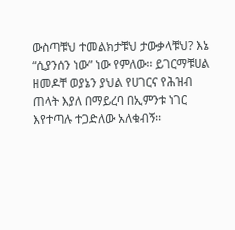ውስጣቹህ ተመልክታቹህ ታውቃላቹህ? እኔ “ሲያንሰን ነው” ነው የምለው፡፡ ይገርማቹሀል ዘመዶቸ ወያኔን ያህል የሀገርና የሕዝብ ጠላት እያለ በማይረባ በኢምንቱ ነገር እየተጣሉ ተጋድለው አለቁብኝ፡፡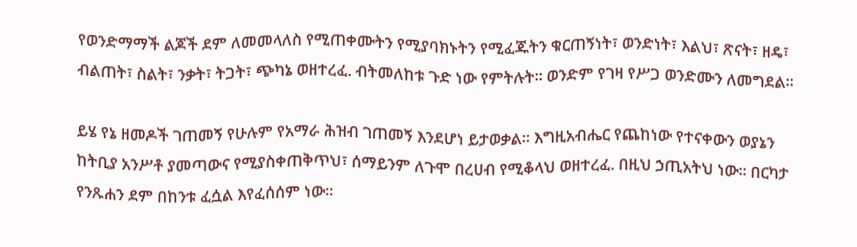የወንድማማች ልጆች ደም ለመመላለስ የሚጠቀሙትን የሚያባክኑትን የሚፈጁትን ቁርጠኝነት፣ ወንድነት፣ እልህ፣ ጽናት፣ ዘዴ፣ ብልጠት፣ ስልት፣ ንቃት፣ ትጋት፣ ጭካኔ ወዘተረፈ. ብትመለከቱ ጉድ ነው የምትሉት፡፡ ወንድም የገዛ የሥጋ ወንድሙን ለመግደል፡፡

ይሄ የኔ ዘመዶች ገጠመኝ የሁሉም የአማራ ሕዝብ ገጠመኝ እንደሆነ ይታወቃል፡፡ እግዚአብሔር የጨከነው የተናቀውን ወያኔን ከትቢያ አንሥቶ ያመጣውና የሚያስቀጠቅጥህ፣ ሰማይንም ለጉሞ በረሀብ የሚቆላህ ወዘተረፈ. በዚህ ኃጢአትህ ነው፡፡ በርካታ የንጹሐን ደም በከንቱ ፈሷል እየፈሰሰም ነው፡፡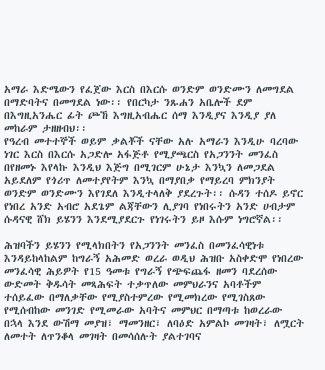አማራ እድሜውን የፈጀው እርስ በእርሱ ወንድም ወንድሙን ለመግደል በማድባትና በመግደል ነው፡፡ የበርካታ ንጹሐን አቤሎች ደም በእግዚአንሔር ፊት ጮኸ እግዚአብሔር ሰማ እንዲያና እንዲያ ያለ መከራም ታዘዘብህ፡፡
የዓረብ መተተኞች ወይም ቃልቾች ናቸው አሉ አማራን እንዲሁ ባረባው ነገር እርስ በእርሱ አጋድሎ አፋጅቶ የሚያጫርስ የአጋንንት መንፈስ በየዘመኑ እየላኩ እንዲህ እጅግ በሚገርም ሁኔታ እንኳን ለመጋደል አይደለም የጎሪጥ ለመተያየትም እንኳ በማያበቃ የማይረባ ምክንያት ወንድም ወንድሙን እየገደለ እንዲተላለቅ ያደረጉት፡፡ ሱዳን ተሰዶ ይኖር የነበረ አንድ አብሮ አደጌም ልጃቸውን ሊያገባ የነበሩትን አንድ ሀብታም ሱዳናዊ ሸክ ይሄንን እንደሚያደርጉ የነገሩትን ይዞ እሱም ነግሮኛል፡፡

ሕዝባችን ይሄንን የሚላክበትን የአጋንንት መንፈስ በመንፈሳዊነቱ እንዳይከላከልም ከግራኝ አሕመድ ወረራ ወዲህ ሕዝቡ አስቀድሞ የነበረው መንፈሳዊ ሕይዎት የ15 ዓመቱ የግራኝ የጭፍጨፋ ዘመን ባደረሰው ውድመት ቅዱሳት መጻሕፍት ተቃጥለው መምህራንና አባቶችም ተሰይፈው በማለቃቸው የሚያስተምረው የሚመክረው የሚገስጸው የሚሰብከው መንገድ የሚመራው አባትና መምህር በማጣቱ ከወረራው በኋላ እንደ ውሽማ መያዝ፣ ማመንዘር፣ ለባዕድ አምልኮ መገዛት፣ ለሟርት ለመተት ለጥንቆላ መገዛት በመሳሰሉት ያልተገባና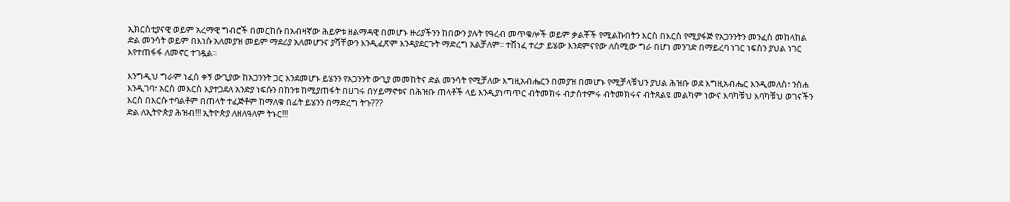ኢክርስቲያናዊ ወይም አረማዊ ግብሮች በመርከሱ በአብዛኛው ሕይዎቱ ዘልማዳዊ በመሆኑ ዙሪያችንን ከበውን ያሉት የዓረብ መጥቁሎች ወይም ቃልቾች የሚልኩበትን እርስ በእርስ የሚያፋጅ የአጋንንትን መንፈስ መከላከል ድል መንሳት ወይም በእነሱ አለመያዝ መይም ማደሪያ አለመሆንና ያሻቸውን እንዲፈጽም እንዳያደርጉት ማድረግ አልቻለም፡፡ ተሸነፈ ተረታ ይሄው እንደምናየው ለሰሚው ግራ በሆነ መንገድ በማይረባ ነገር ነፍስን ያህል ነገር እየተጠፋፋ ለመኖር ተገዷል፡፡

እንግዲህ ግራም ነፈሰ ቀኝ ውጊያው ከአጋንንት ጋር እንደመሆኑ ይሄንን የአጋንንት ውጊያ መመከትና ድል መንሳት የሚቻለው እግዚአብሔርን በመያዝ በመሆኑ የሚቻላቹህን ያህል ሕዝቡ ወደ እግዚአብሔር እንዲመለስ፣ ንስሐ እንዲገባ፣ አርስ መእርስ እያተጋደለ አንድያ ነፍሱን በከንቱ ከሚያጠፋት በሀገሩ በሃይማኖቱና በሕዝቡ ጠላቶች ላይ እንዲያነጣጥር ብትመክሩ ብታስተምሩ ብትመክሩና ብትጸልዩ መልካም ነውና እባካቹህ እባካቹህ ወገናችን እርስ በእርሱ ተባልቶም በጠላት ተፈጅቶም ከማለቁ በፊት ይሄንን በማድረግ ትጉ???
ድል ለኢትዮጵያ ሕዝብ!!! ኢትዮጵያ ለዘለዓለም ትኑር!!!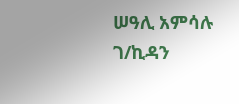ሠዓሊ አምሳሉ ገ/ኪዳን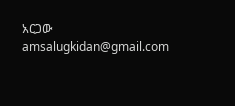አርጋው
amsalugkidan@gmail.com